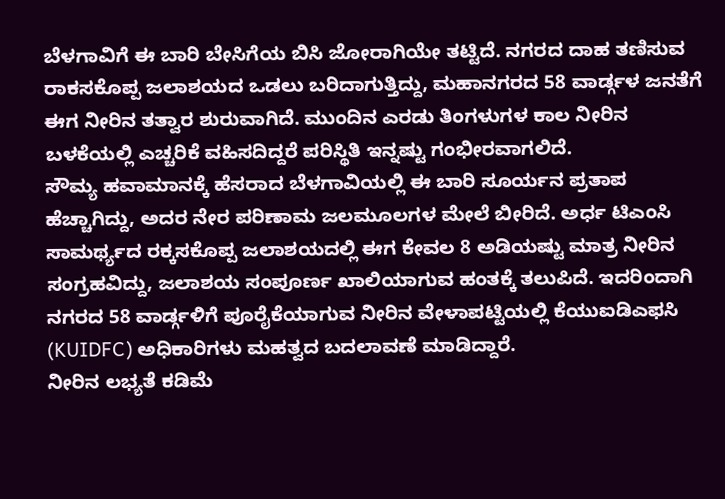ಬೆಳಗಾವಿಗೆ ಈ ಬಾರಿ ಬೇಸಿಗೆಯ ಬಿಸಿ ಜೋರಾಗಿಯೇ ತಟ್ಟಿದೆ. ನಗರದ ದಾಹ ತಣಿಸುವ ರಾಕಸಕೊಪ್ಪ ಜಲಾಶಯದ ಒಡಲು ಬರಿದಾಗುತ್ತಿದ್ದು, ಮಹಾನಗರದ 58 ವಾರ್ಡ್ಗಳ ಜನತೆಗೆ ಈಗ ನೀರಿನ ತತ್ವಾರ ಶುರುವಾಗಿದೆ. ಮುಂದಿನ ಎರಡು ತಿಂಗಳುಗಳ ಕಾಲ ನೀರಿನ ಬಳಕೆಯಲ್ಲಿ ಎಚ್ಚರಿಕೆ ವಹಿಸದಿದ್ದರೆ ಪರಿಸ್ಥಿತಿ ಇನ್ನಷ್ಟು ಗಂಭೀರವಾಗಲಿದೆ.
ಸೌಮ್ಯ ಹವಾಮಾನಕ್ಕೆ ಹೆಸರಾದ ಬೆಳಗಾವಿಯಲ್ಲಿ ಈ ಬಾರಿ ಸೂರ್ಯನ ಪ್ರತಾಪ ಹೆಚ್ಚಾಗಿದ್ದು, ಅದರ ನೇರ ಪರಿಣಾಮ ಜಲಮೂಲಗಳ ಮೇಲೆ ಬೀರಿದೆ. ಅರ್ಧ ಟಿಎಂಸಿ ಸಾಮರ್ಥ್ಯದ ರಕ್ಕಸಕೊಪ್ಪ ಜಲಾಶಯದಲ್ಲಿ ಈಗ ಕೇವಲ 8 ಅಡಿಯಷ್ಟು ಮಾತ್ರ ನೀರಿನ ಸಂಗ್ರಹವಿದ್ದು, ಜಲಾಶಯ ಸಂಪೂರ್ಣ ಖಾಲಿಯಾಗುವ ಹಂತಕ್ಕೆ ತಲುಪಿದೆ. ಇದರಿಂದಾಗಿ ನಗರದ 58 ವಾರ್ಡ್ಗಳಿಗೆ ಪೂರೈಕೆಯಾಗುವ ನೀರಿನ ವೇಳಾಪಟ್ಟಿಯಲ್ಲಿ ಕೆಯುಐಡಿಎಫಸಿ (KUIDFC) ಅಧಿಕಾರಿಗಳು ಮಹತ್ವದ ಬದಲಾವಣೆ ಮಾಡಿದ್ದಾರೆ.
ನೀರಿನ ಲಭ್ಯತೆ ಕಡಿಮೆ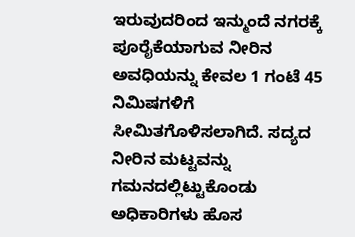ಇರುವುದರಿಂದ ಇನ್ಮುಂದೆ ನಗರಕ್ಕೆ ಪೂರೈಕೆಯಾಗುವ ನೀರಿನ ಅವಧಿಯನ್ನು ಕೇವಲ 1 ಗಂಟೆ 45 ನಿಮಿಷಗಳಿಗೆ ಸೀಮಿತಗೊಳಿಸಲಾಗಿದೆ. ಸದ್ಯದ ನೀರಿನ ಮಟ್ಟವನ್ನು ಗಮನದಲ್ಲಿಟ್ಟುಕೊಂಡು ಅಧಿಕಾರಿಗಳು ಹೊಸ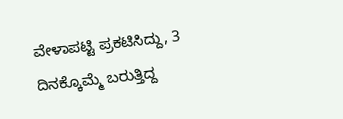ವೇಳಾಪಟ್ಟಿ ಪ್ರಕಟಿಸಿದ್ದು, 3 ದಿನಕ್ಕೊಮ್ಮೆ ಬರುತ್ತಿದ್ದ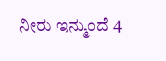ನೀರು ಇನ್ಮುಂದೆ 4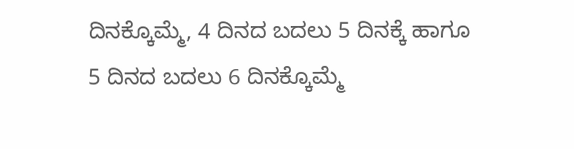ದಿನಕ್ಕೊಮ್ಮೆ, 4 ದಿನದ ಬದಲು 5 ದಿನಕ್ಕೆ ಹಾಗೂ 5 ದಿನದ ಬದಲು 6 ದಿನಕ್ಕೊಮ್ಮೆ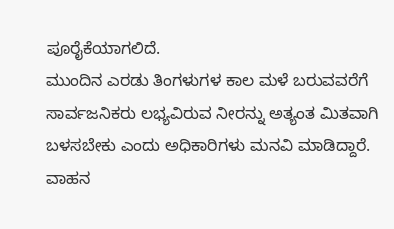ಪೂರೈಕೆಯಾಗಲಿದೆ.
ಮುಂದಿನ ಎರಡು ತಿಂಗಳುಗಳ ಕಾಲ ಮಳೆ ಬರುವವರೆಗೆ ಸಾರ್ವಜನಿಕರು ಲಭ್ಯವಿರುವ ನೀರನ್ನು ಅತ್ಯಂತ ಮಿತವಾಗಿ ಬಳಸಬೇಕು ಎಂದು ಅಧಿಕಾರಿಗಳು ಮನವಿ ಮಾಡಿದ್ದಾರೆ. ವಾಹನ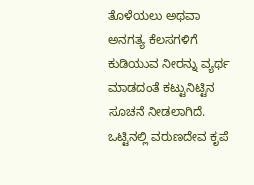ತೊಳೆಯಲು ಅಥವಾ ಅನಗತ್ಯ ಕೆಲಸಗಳಿಗೆ ಕುಡಿಯುವ ನೀರನ್ನು ವ್ಯರ್ಥ ಮಾಡದಂತೆ ಕಟ್ಟುನಿಟ್ಟಿನ ಸೂಚನೆ ನೀಡಲಾಗಿದೆ. ಒಟ್ಟಿನಲ್ಲಿ ವರುಣದೇವ ಕೃಪೆ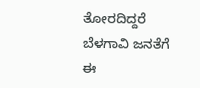ತೋರದಿದ್ದರೆ ಬೆಳಗಾವಿ ಜನತೆಗೆ ಈ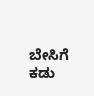ಬೇಸಿಗೆ ಕಡು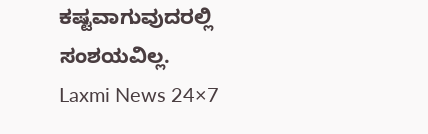ಕಷ್ಟವಾಗುವುದರಲ್ಲಿ ಸಂಶಯವಿಲ್ಲ.
Laxmi News 24×7